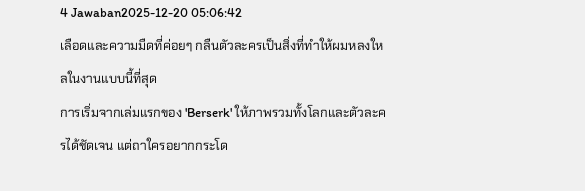4 Jawaban2025-12-20 05:06:42
เลือดและความมืดที่ค่อยๆ กลืนตัวละครเป็นสิ่งที่ทำให้ผมหลงใหลในงานแบบนี้ที่สุด
การเริ่มจากเล่มแรกของ 'Berserk' ให้ภาพรวมทั้งโลกและตัวละครได้ชัดเจน แต่ถาใครอยากกระโด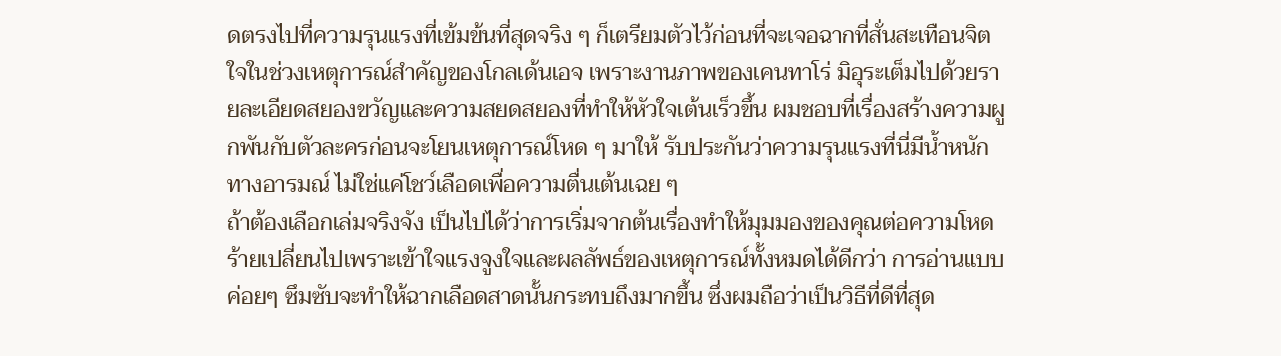ดตรงไปที่ความรุนแรงที่เข้มข้นที่สุดจริง ๆ ก็เตรียมตัวไว้ก่อนที่จะเจอฉากที่สั่นสะเทือนจิตใจในช่วงเหตุการณ์สำคัญของโกลเด้นเอจ เพราะงานภาพของเคนทาโร่ มิอุระเต็มไปด้วยรายละเอียดสยองขวัญและความสยดสยองที่ทำให้หัวใจเต้นเร็วขึ้น ผมชอบที่เรื่องสร้างความผูกพันกับตัวละครก่อนจะโยนเหตุการณ์โหด ๆ มาให้ รับประกันว่าความรุนแรงที่นี่มีน้ำหนักทางอารมณ์ ไม่ใช่แค่โชว์เลือดเพื่อความตื่นเต้นเฉย ๆ
ถ้าต้องเลือกเล่มจริงจัง เป็นไปได้ว่าการเริ่มจากต้นเรื่องทำให้มุมมองของคุณต่อความโหดร้ายเปลี่ยนไปเพราะเข้าใจแรงจูงใจและผลลัพธ์ของเหตุการณ์ทั้งหมดได้ดีกว่า การอ่านแบบค่อยๆ ซึมซับจะทำให้ฉากเลือดสาดนั้นกระทบถึงมากขึ้น ซึ่งผมถือว่าเป็นวิธีที่ดีที่สุด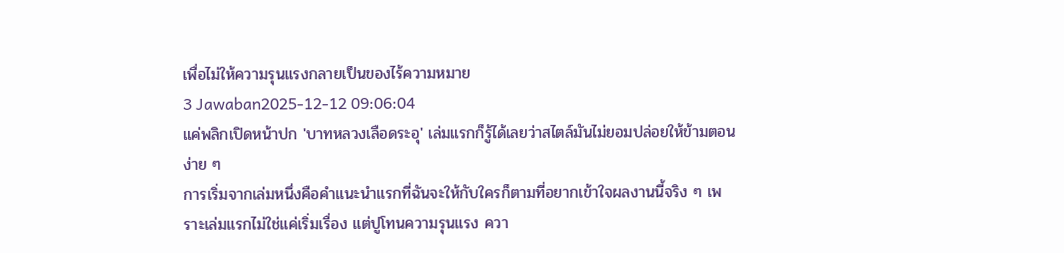เพื่อไม่ให้ความรุนแรงกลายเป็นของไร้ความหมาย
3 Jawaban2025-12-12 09:06:04
แค่พลิกเปิดหน้าปก 'บาทหลวงเลือดระอุ' เล่มแรกก็รู้ได้เลยว่าสไตล์มันไม่ยอมปล่อยให้ข้ามตอนง่าย ๆ
การเริ่มจากเล่มหนึ่งคือคำแนะนำแรกที่ฉันจะให้กับใครก็ตามที่อยากเข้าใจผลงานนี้จริง ๆ เพราะเล่มแรกไม่ใช่แค่เริ่มเรื่อง แต่ปูโทนความรุนแรง ควา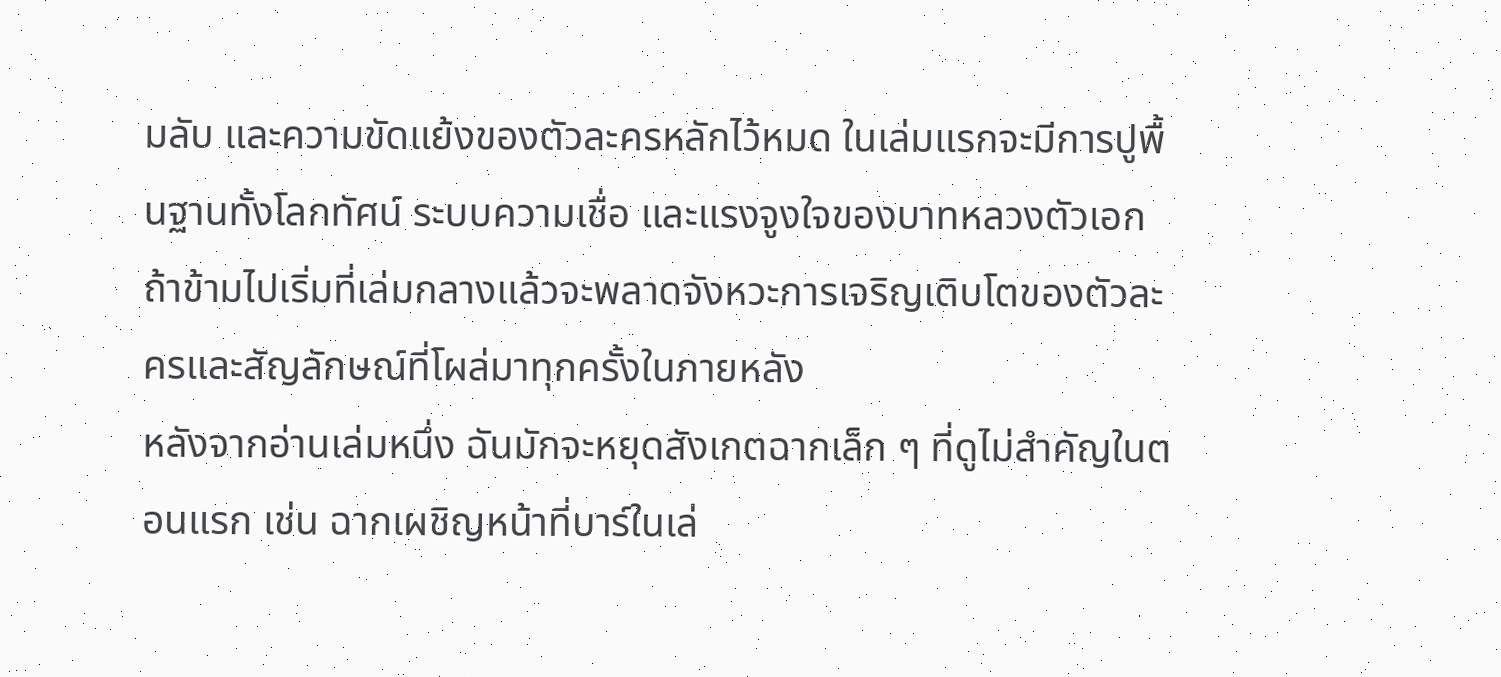มลับ และความขัดแย้งของตัวละครหลักไว้หมด ในเล่มแรกจะมีการปูพื้นฐานทั้งโลกทัศน์ ระบบความเชื่อ และแรงจูงใจของบาทหลวงตัวเอก ถ้าข้ามไปเริ่มที่เล่มกลางแล้วจะพลาดจังหวะการเจริญเติบโตของตัวละครและสัญลักษณ์ที่โผล่มาทุกครั้งในภายหลัง
หลังจากอ่านเล่มหนึ่ง ฉันมักจะหยุดสังเกตฉากเล็ก ๆ ที่ดูไม่สำคัญในตอนแรก เช่น ฉากเผชิญหน้าที่บาร์ในเล่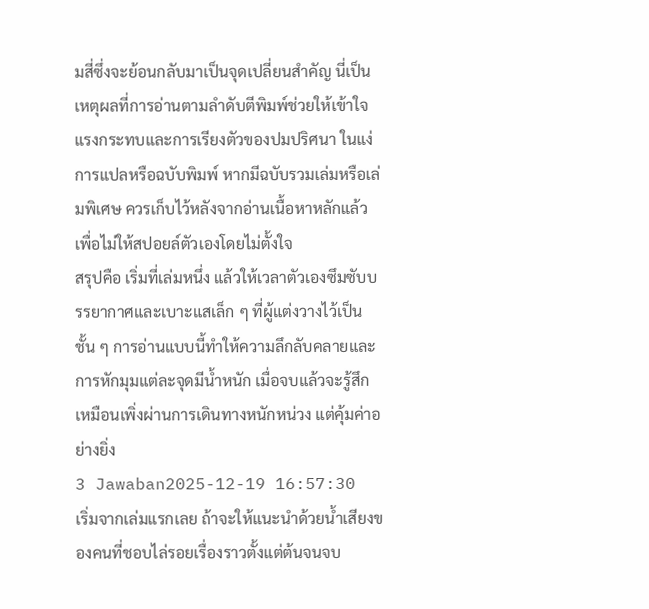มสี่ซึ่งจะย้อนกลับมาเป็นจุดเปลี่ยนสำคัญ นี่เป็นเหตุผลที่การอ่านตามลำดับตีพิมพ์ช่วยให้เข้าใจแรงกระทบและการเรียงตัวของปมปริศนา ในแง่การแปลหรือฉบับพิมพ์ หากมีฉบับรวมเล่มหรือเล่มพิเศษ ควรเก็บไว้หลังจากอ่านเนื้อหาหลักแล้วเพื่อไม่ให้สปอยล์ตัวเองโดยไม่ตั้งใจ
สรุปคือ เริ่มที่เล่มหนึ่ง แล้วให้เวลาตัวเองซึมซับบรรยากาศและเบาะแสเล็ก ๆ ที่ผู้แต่งวางไว้เป็นชั้น ๆ การอ่านแบบนี้ทำให้ความลึกลับคลายและการหักมุมแต่ละจุดมีน้ำหนัก เมื่อจบแล้วจะรู้สึกเหมือนเพิ่งผ่านการเดินทางหนักหน่วง แต่คุ้มค่าอย่างยิ่ง
3 Jawaban2025-12-19 16:57:30
เริ่มจากเล่มแรกเลย ถ้าจะให้แนะนำด้วยน้ำเสียงของคนที่ชอบไล่รอยเรื่องราวตั้งแต่ต้นจนจบ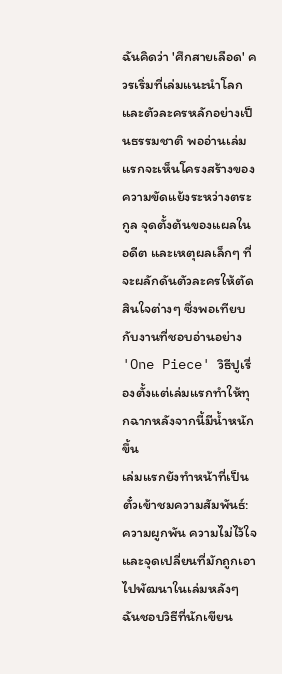ฉันคิดว่า 'ศึกสายเลือด' ควรเริ่มที่เล่มแนะนำโลกและตัวละครหลักอย่างเป็นธรรมชาติ พออ่านเล่มแรกจะเห็นโครงสร้างของความขัดแย้งระหว่างตระกูล จุดตั้งต้นของแผลในอดีต และเหตุผลเล็กๆ ที่จะผลักดันตัวละครให้ตัดสินใจต่างๆ ซึ่งพอเทียบกับงานที่ชอบอ่านอย่าง 'One Piece' วิธีปูเรื่องตั้งแต่เล่มแรกทำให้ทุกฉากหลังจากนี้มีน้ำหนักขึ้น
เล่มแรกยังทำหน้าที่เป็นตั๋วเข้าชมความสัมพันธ์: ความผูกพัน ความไม่ไว้ใจ และจุดเปลี่ยนที่มักถูกเอาไปพัฒนาในเล่มหลังๆ ฉันชอบวิธีที่นักเขียน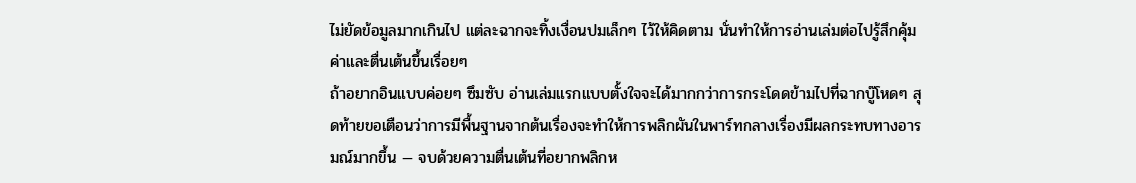ไม่ยัดข้อมูลมากเกินไป แต่ละฉากจะทิ้งเงื่อนปมเล็กๆ ไว้ให้คิดตาม นั่นทำให้การอ่านเล่มต่อไปรู้สึกคุ้มค่าและตื่นเต้นขึ้นเรื่อยๆ
ถ้าอยากอินแบบค่อยๆ ซึมซับ อ่านเล่มแรกแบบตั้งใจจะได้มากกว่าการกระโดดข้ามไปที่ฉากบู๊โหดๆ สุดท้ายขอเตือนว่าการมีพื้นฐานจากต้นเรื่องจะทำให้การพลิกผันในพาร์ทกลางเรื่องมีผลกระทบทางอารมณ์มากขึ้น — จบด้วยความตื่นเต้นที่อยากพลิกห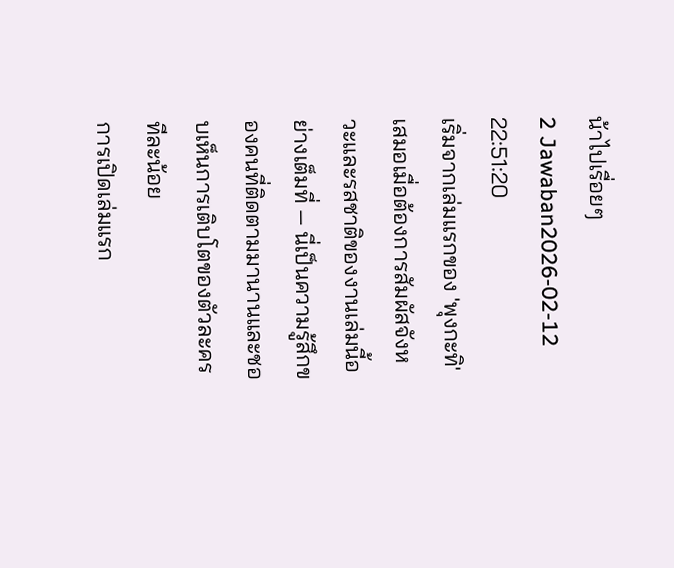น้าไปเรื่อยๆ
2 Jawaban2026-02-12 22:51:20
เริ่มจากเล่มแรกของ 'พุงกะทิ' เสมอเมื่อต้องการสัมผัสจังหวะและรสชาติของงานเล่มนี้อย่างเต็มที่ — นี่เป็นความรู้สึกของคนที่ติดตามมานานและชอบเห็นการเติบโตของตัวละครทีละน้อย
การเปิดเล่มแรก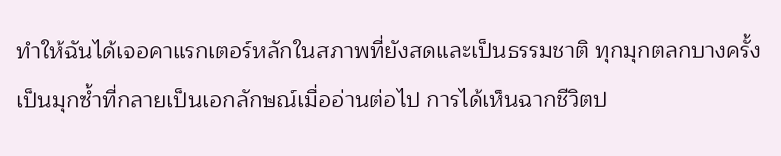ทำให้ฉันได้เจอคาแรกเตอร์หลักในสภาพที่ยังสดและเป็นธรรมชาติ ทุกมุกตลกบางครั้งเป็นมุกซ้ำที่กลายเป็นเอกลักษณ์เมื่ออ่านต่อไป การได้เห็นฉากชีวิตป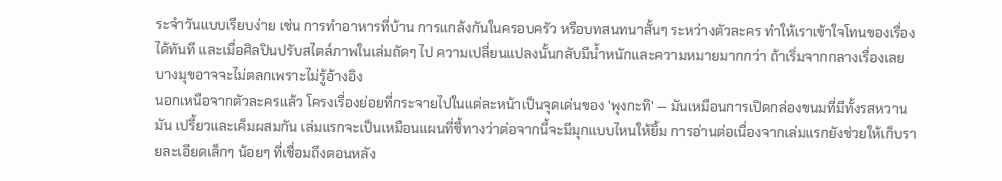ระจำวันแบบเรียบง่าย เช่น การทำอาหารที่บ้าน การแกล้งกันในครอบครัว หรือบทสนทนาสั้นๆ ระหว่างตัวละคร ทำให้เราเข้าใจโทนของเรื่องได้ทันที และเมื่อศิลปินปรับสไตล์ภาพในเล่มถัดๆ ไป ความเปลี่ยนแปลงนั้นกลับมีน้ำหนักและความหมายมากกว่า ถ้าเริ่มจากกลางเรื่องเลย บางมุขอาจจะไม่ตลกเพราะไม่รู้อ้างอิง
นอกเหนือจากตัวละครแล้ว โครงเรื่องย่อยที่กระจายไปในแต่ละหน้าเป็นจุดเด่นของ 'พุงกะทิ' — มันเหมือนการเปิดกล่องขนมที่มีทั้งรสหวาน มัน เปรี้ยวและเค็มผสมกัน เล่มแรกจะเป็นเหมือนแผนที่ชี้ทางว่าต่อจากนี้จะมีมุกแบบไหนให้ยิ้ม การอ่านต่อเนื่องจากเล่มแรกยังช่วยให้เก็บรายละเอียดเล็กๆ น้อยๆ ที่เชื่อมถึงตอนหลัง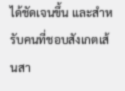ได้ชัดเจนขึ้น และสำหรับคนที่ชอบสังเกตเส้นสา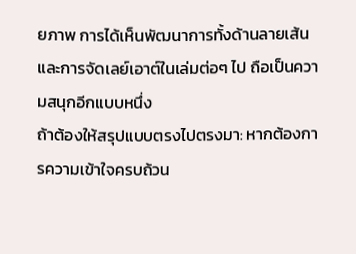ยภาพ การได้เห็นพัฒนาการทั้งด้านลายเส้นและการจัดเลย์เอาต์ในเล่มต่อๆ ไป ถือเป็นความสนุกอีกแบบหนึ่ง
ถ้าต้องให้สรุปแบบตรงไปตรงมา: หากต้องการความเข้าใจครบถ้วน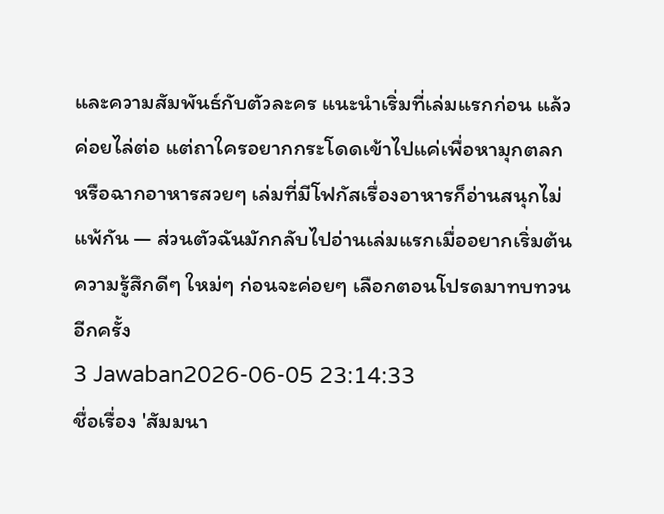และความสัมพันธ์กับตัวละคร แนะนำเริ่มที่เล่มแรกก่อน แล้วค่อยไล่ต่อ แต่ถาใครอยากกระโดดเข้าไปแค่เพื่อหามุกตลกหรือฉากอาหารสวยๆ เล่มที่มีโฟกัสเรื่องอาหารก็อ่านสนุกไม่แพ้กัน — ส่วนตัวฉันมักกลับไปอ่านเล่มแรกเมื่ออยากเริ่มต้นความรู้สึกดีๆ ใหม่ๆ ก่อนจะค่อยๆ เลือกตอนโปรดมาทบทวนอีกครั้ง
3 Jawaban2026-06-05 23:14:33
ชื่อเรื่อง 'สัมมนา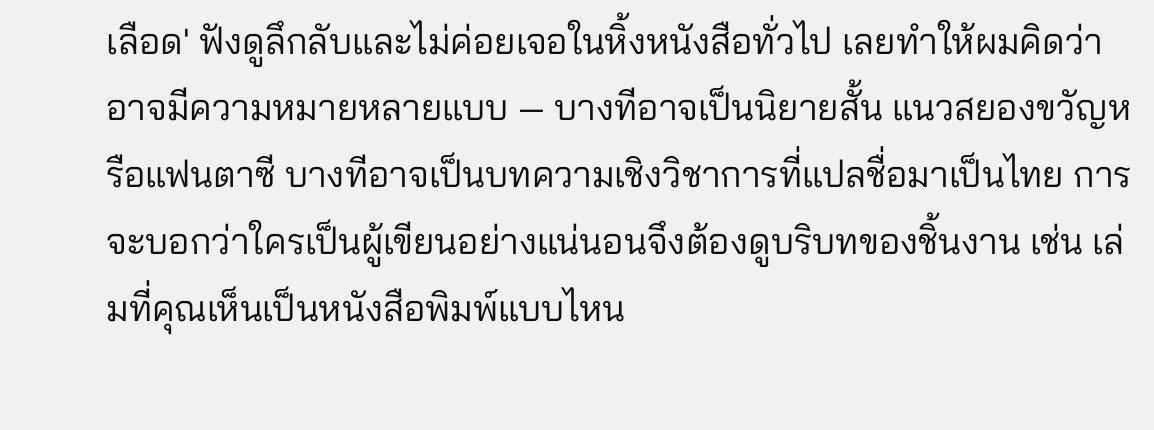เลือด' ฟังดูลึกลับและไม่ค่อยเจอในหิ้งหนังสือทั่วไป เลยทำให้ผมคิดว่าอาจมีความหมายหลายแบบ — บางทีอาจเป็นนิยายสั้น แนวสยองขวัญหรือแฟนตาซี บางทีอาจเป็นบทความเชิงวิชาการที่แปลชื่อมาเป็นไทย การจะบอกว่าใครเป็นผู้เขียนอย่างแน่นอนจึงต้องดูบริบทของชิ้นงาน เช่น เล่มที่คุณเห็นเป็นหนังสือพิมพ์แบบไหน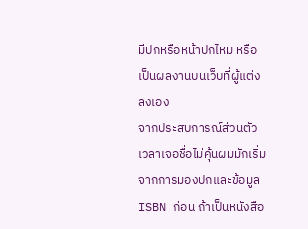มีปกหรือหน้าปกไหม หรือเป็นผลงานบนเว็บที่ผู้แต่งลงเอง
จากประสบการณ์ส่วนตัว เวลาเจอชื่อไม่คุ้นผมมักเริ่มจากการมองปกและข้อมูล ISBN ก่อน ถ้าเป็นหนังสือ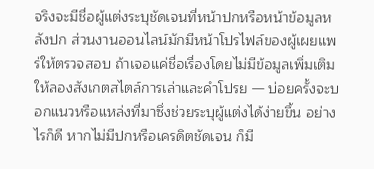จริงจะมีชื่อผู้แต่งระบุชัดเจนที่หน้าปกหรือหน้าข้อมูลหลังปก ส่วนงานออนไลน์มักมีหน้าโปรไฟล์ของผู้เผยแพร่ให้ตรวจสอบ ถ้าเจอแค่ชื่อเรื่องโดยไม่มีข้อมูลเพิ่มเติม ให้ลองสังเกตสไตล์การเล่าและคำโปรย — บ่อยครั้งจะบอกแนวหรือแหล่งที่มาซึ่งช่วยระบุผู้แต่งได้ง่ายขึ้น อย่างไรก็ดี หากไม่มีปกหรือเครดิตชัดเจน ก็มี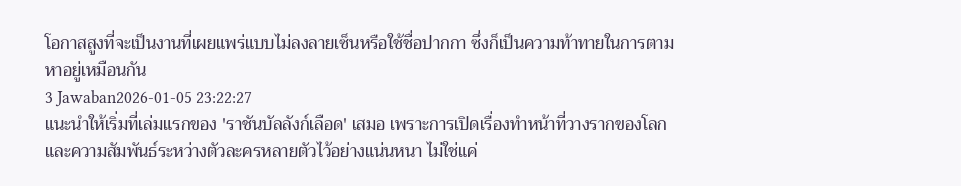โอกาสสูงที่จะเป็นงานที่เผยแพร่แบบไม่ลงลายเซ็นหรือใช้ชื่อปากกา ซึ่งก็เป็นความท้าทายในการตามหาอยู่เหมือนกัน
3 Jawaban2026-01-05 23:22:27
แนะนำให้เริ่มที่เล่มแรกของ 'ราชันบัลลังก์เลือด' เสมอ เพราะการเปิดเรื่องทำหน้าที่วางรากของโลกและความสัมพันธ์ระหว่างตัวละครหลายตัวไว้อย่างแน่นหนา ไม่ใช่แค่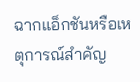ฉากแอ็กชันหรือเหตุการณ์สำคัญ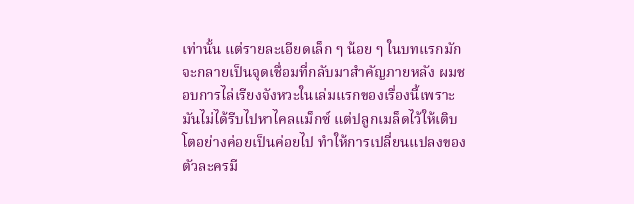เท่านั้น แต่รายละเอียดเล็ก ๆ น้อย ๆ ในบทแรกมักจะกลายเป็นจุดเชื่อมที่กลับมาสำคัญภายหลัง ผมชอบการไล่เรียงจังหวะในเล่มแรกของเรื่องนี้เพราะมันไม่ได้รีบไปหาไคลแม็กซ์ แต่ปลูกเมล็ดไว้ให้เติบโตอย่างค่อยเป็นค่อยไป ทำให้การเปลี่ยนแปลงของตัวละครมี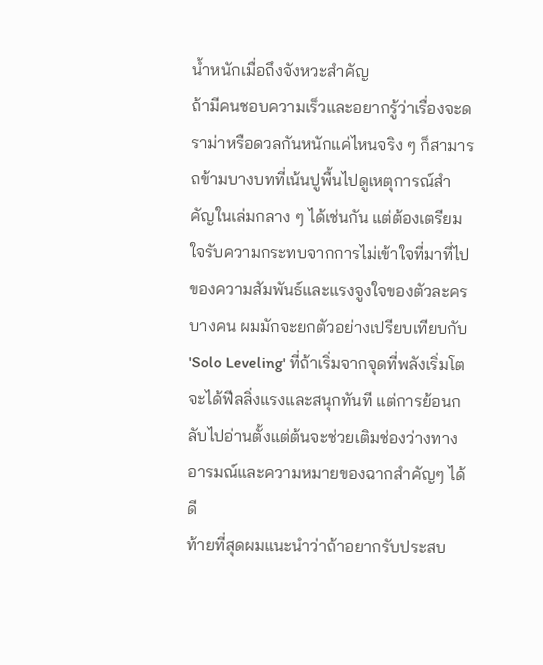น้ำหนักเมื่อถึงจังหวะสำคัญ
ถ้ามีคนชอบความเร็วและอยากรู้ว่าเรื่องจะดราม่าหรือดวลกันหนักแค่ไหนจริง ๆ ก็สามารถข้ามบางบทที่เน้นปูพื้นไปดูเหตุการณ์สำคัญในเล่มกลาง ๆ ได้เช่นกัน แต่ต้องเตรียมใจรับความกระทบจากการไม่เข้าใจที่มาที่ไปของความสัมพันธ์และแรงจูงใจของตัวละครบางคน ผมมักจะยกตัวอย่างเปรียบเทียบกับ 'Solo Leveling' ที่ถ้าเริ่มจากจุดที่พลังเริ่มโต จะได้ฟีลลิ่งแรงและสนุกทันที แต่การย้อนกลับไปอ่านตั้งแต่ต้นจะช่วยเติมช่องว่างทางอารมณ์และความหมายของฉากสำคัญๆ ได้ดี
ท้ายที่สุดผมแนะนำว่าถ้าอยากรับประสบ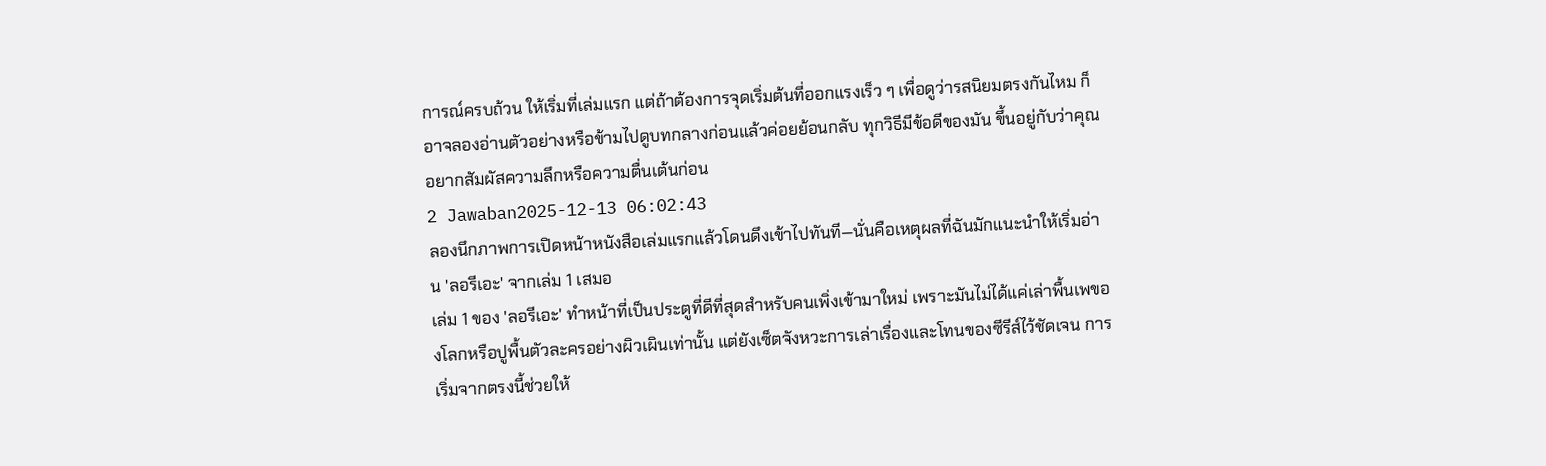การณ์ครบถ้วน ให้เริ่มที่เล่มแรก แต่ถ้าต้องการจุดเริ่มต้นที่ออกแรงเร็ว ๆ เพื่อดูว่ารสนิยมตรงกันไหม ก็อาจลองอ่านตัวอย่างหรือข้ามไปดูบทกลางก่อนแล้วค่อยย้อนกลับ ทุกวิธีมีข้อดีของมัน ขึ้นอยู่กับว่าคุณอยากสัมผัสความลึกหรือความตื่นเต้นก่อน
2 Jawaban2025-12-13 06:02:43
ลองนึกภาพการเปิดหน้าหนังสือเล่มแรกแล้วโดนดึงเข้าไปทันที—นั่นคือเหตุผลที่ฉันมักแนะนำให้เริ่มอ่าน 'ลอรีเอะ' จากเล่ม 1 เสมอ
เล่ม 1 ของ 'ลอรีเอะ' ทำหน้าที่เป็นประตูที่ดีที่สุดสำหรับคนเพิ่งเข้ามาใหม่ เพราะมันไม่ได้แค่เล่าพื้นเพของโลกหรือปูพื้นตัวละครอย่างผิวเผินเท่านั้น แต่ยังเซ็ตจังหวะการเล่าเรื่องและโทนของซีรีส์ไว้ชัดเจน การเริ่มจากตรงนี้ช่วยให้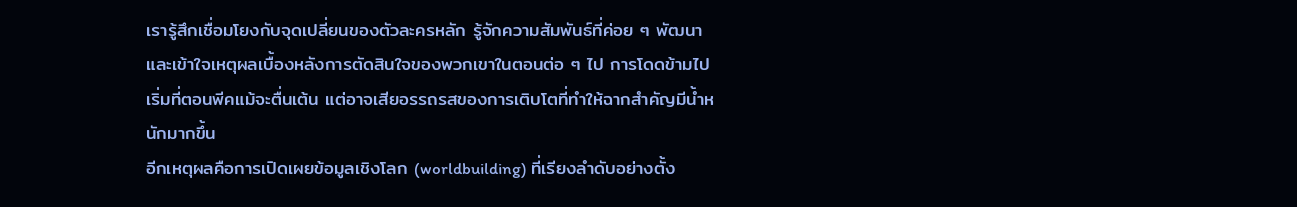เรารู้สึกเชื่อมโยงกับจุดเปลี่ยนของตัวละครหลัก รู้จักความสัมพันธ์ที่ค่อย ๆ พัฒนา และเข้าใจเหตุผลเบื้องหลังการตัดสินใจของพวกเขาในตอนต่อ ๆ ไป การโดดข้ามไปเริ่มที่ตอนพีคแม้จะตื่นเต้น แต่อาจเสียอรรถรสของการเติบโตที่ทำให้ฉากสำคัญมีน้ำหนักมากขึ้น
อีกเหตุผลคือการเปิดเผยข้อมูลเชิงโลก (worldbuilding) ที่เรียงลำดับอย่างตั้ง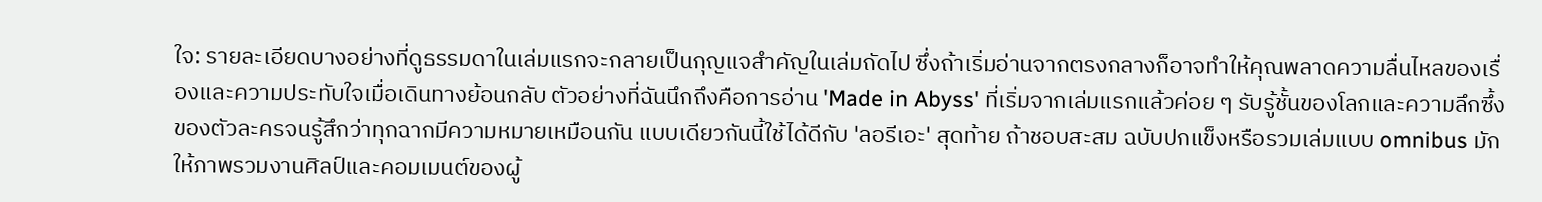ใจ: รายละเอียดบางอย่างที่ดูธรรมดาในเล่มแรกจะกลายเป็นกุญแจสำคัญในเล่มถัดไป ซึ่งถ้าเริ่มอ่านจากตรงกลางก็อาจทำให้คุณพลาดความลื่นไหลของเรื่องและความประทับใจเมื่อเดินทางย้อนกลับ ตัวอย่างที่ฉันนึกถึงคือการอ่าน 'Made in Abyss' ที่เริ่มจากเล่มแรกแล้วค่อย ๆ รับรู้ชั้นของโลกและความลึกซึ้งของตัวละครจนรู้สึกว่าทุกฉากมีความหมายเหมือนกัน แบบเดียวกันนี้ใช้ได้ดีกับ 'ลอรีเอะ' สุดท้าย ถ้าชอบสะสม ฉบับปกแข็งหรือรวมเล่มแบบ omnibus มักให้ภาพรวมงานศิลป์และคอมเมนต์ของผู้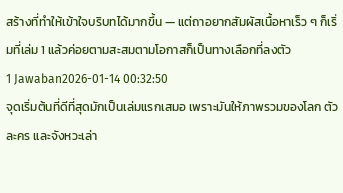สร้างที่ทำให้เข้าใจบริบทได้มากขึ้น — แต่ถาอยากสัมผัสเนื้อหาเร็ว ๆ ก็เริ่มที่เล่ม 1 แล้วค่อยตามสะสมตามโอกาสก็เป็นทางเลือกที่ลงตัว
1 Jawaban2026-01-14 00:32:50
จุดเริ่มต้นที่ดีที่สุดมักเป็นเล่มแรกเสมอ เพราะมันให้ภาพรวมของโลก ตัวละคร และจังหวะเล่า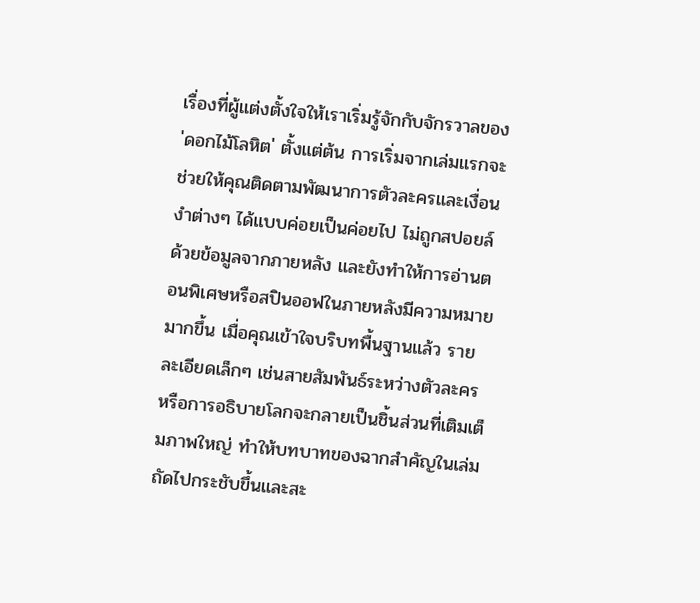เรื่องที่ผู้แต่งตั้งใจให้เราเริ่มรู้จักกับจักรวาลของ 'ดอกไม้โลหิต' ตั้งแต่ต้น การเริ่มจากเล่มแรกจะช่วยให้คุณติดตามพัฒนาการตัวละครและเงื่อนงำต่างๆ ได้แบบค่อยเป็นค่อยไป ไม่ถูกสปอยล์ด้วยข้อมูลจากภายหลัง และยังทำให้การอ่านตอนพิเศษหรือสปินออฟในภายหลังมีความหมายมากขึ้น เมื่อคุณเข้าใจบริบทพื้นฐานแล้ว รายละเอียดเล็กๆ เช่นสายสัมพันธ์ระหว่างตัวละครหรือการอธิบายโลกจะกลายเป็นชิ้นส่วนที่เติมเต็มภาพใหญ่ ทำให้บทบาทของฉากสำคัญในเล่มถัดไปกระชับขึ้นและสะ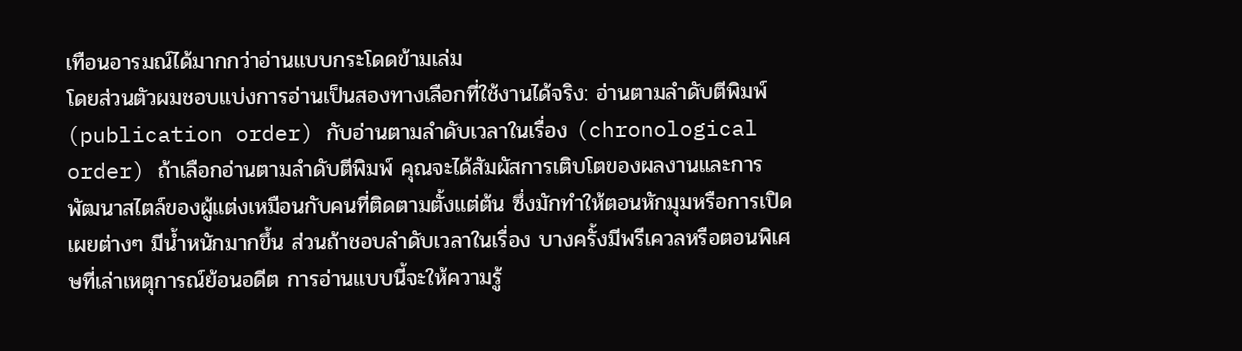เทือนอารมณ์ได้มากกว่าอ่านแบบกระโดดข้ามเล่ม
โดยส่วนตัวผมชอบแบ่งการอ่านเป็นสองทางเลือกที่ใช้งานได้จริง: อ่านตามลำดับตีพิมพ์ (publication order) กับอ่านตามลำดับเวลาในเรื่อง (chronological order) ถ้าเลือกอ่านตามลำดับตีพิมพ์ คุณจะได้สัมผัสการเติบโตของผลงานและการพัฒนาสไตล์ของผู้แต่งเหมือนกับคนที่ติดตามตั้งแต่ต้น ซึ่งมักทำให้ตอนหักมุมหรือการเปิดเผยต่างๆ มีน้ำหนักมากขึ้น ส่วนถ้าชอบลำดับเวลาในเรื่อง บางครั้งมีพรีเควลหรือตอนพิเศษที่เล่าเหตุการณ์ย้อนอดีต การอ่านแบบนี้จะให้ความรู้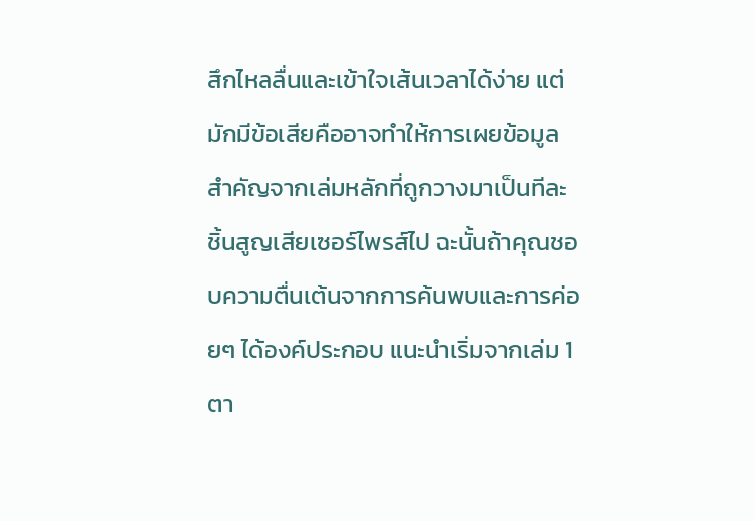สึกไหลลื่นและเข้าใจเส้นเวลาได้ง่าย แต่มักมีข้อเสียคืออาจทำให้การเผยข้อมูลสำคัญจากเล่มหลักที่ถูกวางมาเป็นทีละชิ้นสูญเสียเซอร์ไพรส์ไป ฉะนั้นถ้าคุณชอบความตื่นเต้นจากการค้นพบและการค่อยๆ ได้องค์ประกอบ แนะนำเริ่มจากเล่ม 1 ตา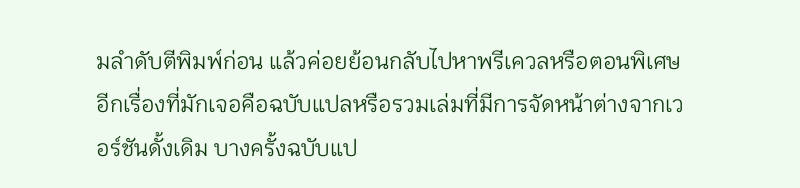มลำดับตีพิมพ์ก่อน แล้วค่อยย้อนกลับไปหาพรีเควลหรือตอนพิเศษ
อีกเรื่องที่มักเจอคือฉบับแปลหรือรวมเล่มที่มีการจัดหน้าต่างจากเวอร์ชันดั้งเดิม บางครั้งฉบับแป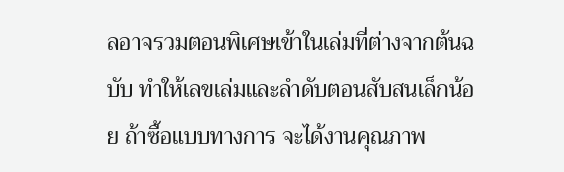ลอาจรวมตอนพิเศษเข้าในเล่มที่ต่างจากต้นฉบับ ทำให้เลขเล่มและลำดับตอนสับสนเล็กน้อย ถ้าซื้อแบบทางการ จะได้งานคุณภาพ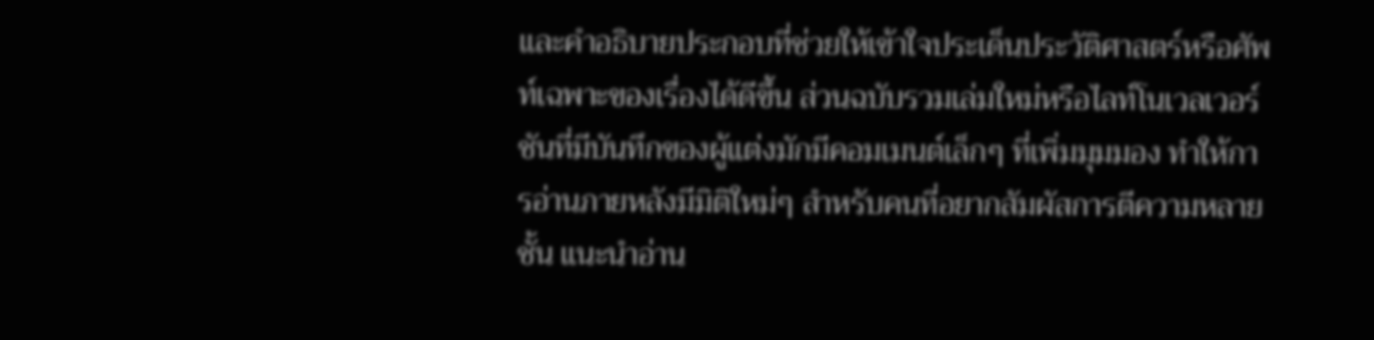และคำอธิบายประกอบที่ช่วยให้เข้าใจประเด็นประวัติศาสตร์หรือศัพท์เฉพาะของเรื่องได้ดีขึ้น ส่วนฉบับรวมเล่มใหม่หรือไลท์โนเวลเวอร์ชันที่มีบันทึกของผู้แต่งมักมีคอมเมนต์เล็กๆ ที่เพิ่มมุมมอง ทำให้การอ่านภายหลังมีมิติใหม่ๆ สำหรับคนที่อยากสัมผัสการตีความหลายชั้น แนะนำอ่าน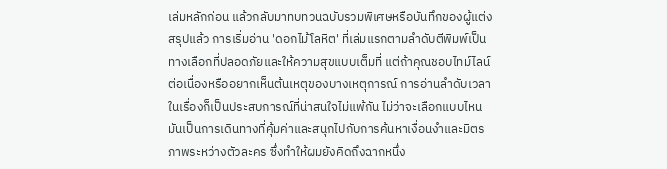เล่มหลักก่อน แล้วกลับมาทบทวนฉบับรวมพิเศษหรือบันทึกของผู้แต่ง
สรุปแล้ว การเริ่มอ่าน 'ดอกไม้โลหิต' ที่เล่มแรกตามลำดับตีพิมพ์เป็นทางเลือกที่ปลอดภัยและให้ความสุขแบบเต็มที่ แต่ถ้าคุณชอบไทม์ไลน์ต่อเนื่องหรืออยากเห็นต้นเหตุของบางเหตุการณ์ การอ่านลำดับเวลาในเรื่องก็เป็นประสบการณ์ที่น่าสนใจไม่แพ้กัน ไม่ว่าจะเลือกแบบไหน มันเป็นการเดินทางที่คุ้มค่าและสนุกไปกับการค้นหาเงื่อนงำและมิตรภาพระหว่างตัวละคร ซึ่งทำให้ผมยังคิดถึงฉากหนึ่ง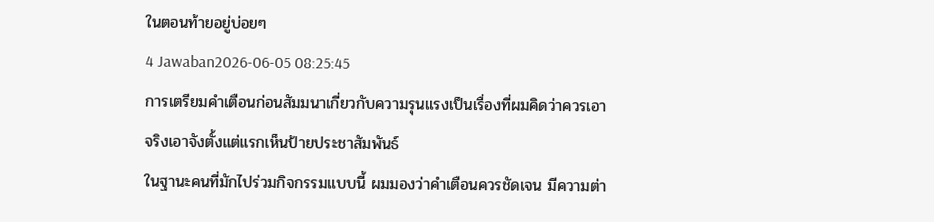ในตอนท้ายอยู่บ่อยๆ
4 Jawaban2026-06-05 08:25:45
การเตรียมคำเตือนก่อนสัมมนาเกี่ยวกับความรุนแรงเป็นเรื่องที่ผมคิดว่าควรเอาจริงเอาจังตั้งแต่แรกเห็นป้ายประชาสัมพันธ์
ในฐานะคนที่มักไปร่วมกิจกรรมแบบนี้ ผมมองว่าคำเตือนควรชัดเจน มีความต่า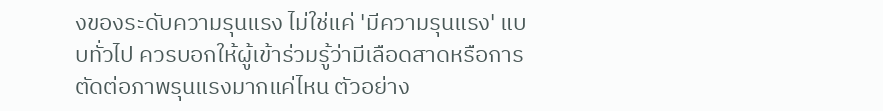งของระดับความรุนแรง ไม่ใช่แค่ 'มีความรุนแรง' แบบทั่วไป ควรบอกให้ผู้เข้าร่วมรู้ว่ามีเลือดสาดหรือการตัดต่อภาพรุนแรงมากแค่ไหน ตัวอย่าง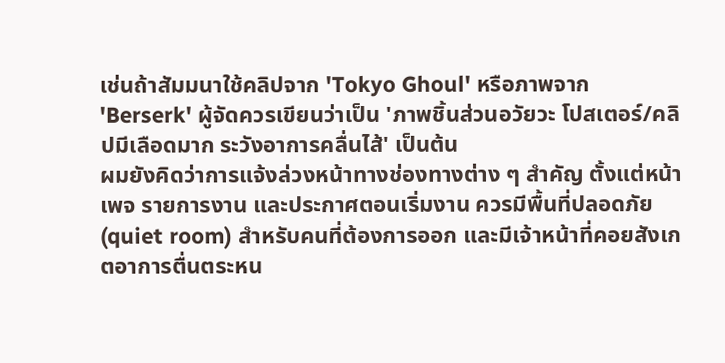เช่นถ้าสัมมนาใช้คลิปจาก 'Tokyo Ghoul' หรือภาพจาก 'Berserk' ผู้จัดควรเขียนว่าเป็น 'ภาพชิ้นส่วนอวัยวะ โปสเตอร์/คลิปมีเลือดมาก ระวังอาการคลื่นไส้' เป็นต้น
ผมยังคิดว่าการแจ้งล่วงหน้าทางช่องทางต่าง ๆ สำคัญ ตั้งแต่หน้าเพจ รายการงาน และประกาศตอนเริ่มงาน ควรมีพื้นที่ปลอดภัย (quiet room) สำหรับคนที่ต้องการออก และมีเจ้าหน้าที่คอยสังเกตอาการตื่นตระหน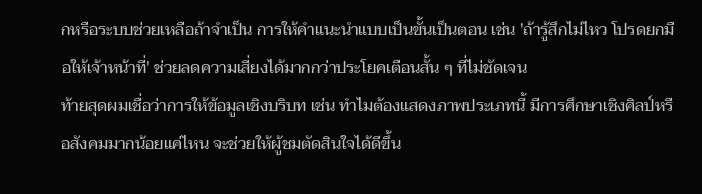กหรือระบบช่วยเหลือถ้าจำเป็น การให้คำแนะนำแบบเป็นขั้นเป็นตอน เช่น 'ถ้ารู้สึกไม่ไหว โปรดยกมือให้เจ้าหน้าที่' ช่วยลดความเสี่ยงได้มากกว่าประโยคเตือนสั้น ๆ ที่ไม่ชัดเจน
ท้ายสุดผมเชื่อว่าการให้ข้อมูลเชิงบริบท เช่น ทำไมต้องแสดงภาพประเภทนี้ มีการศึกษาเชิงศิลป์หรือสังคมมากน้อยแค่ไหน จะช่วยให้ผู้ชมตัดสินใจได้ดีขึ้น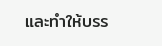และทำให้บรร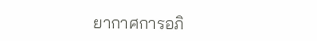ยากาศการอภิ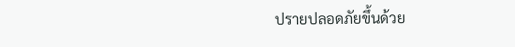ปรายปลอดภัยขึ้นด้วย